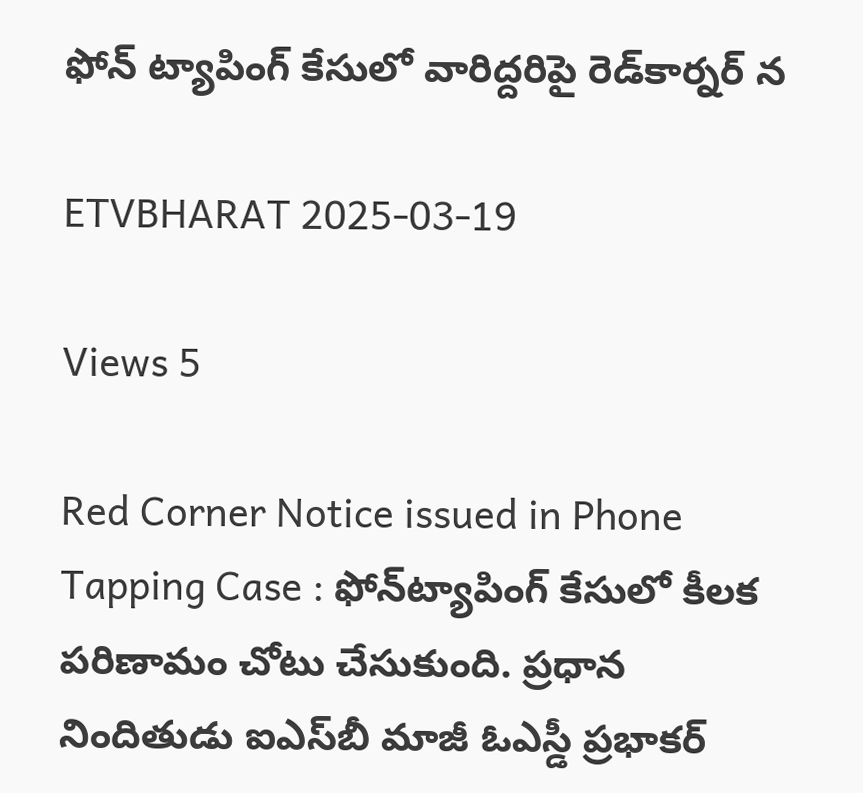ఫోన్‌ ట్యాపింగ్ కేసులో వారిద్దరిపై రెడ్‌కార్నర్ న

ETVBHARAT 2025-03-19

Views 5

Red Corner Notice issued in Phone Tapping Case : ఫోన్‌ట్యాపింగ్ కేసులో కీలక పరిణామం చోటు చేసుకుంది. ప్రధాన నిందితుడు ఐఎస్‌బీ మాజీ ఓఎస్డీ ప్రభాకర్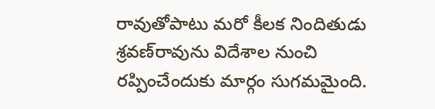రావుతోపాటు మరో కీలక నిందితుడు శ్రవణ్‌రావును విదేశాల నుంచి రప్పించేందుకు మార్గం సుగమమైంది.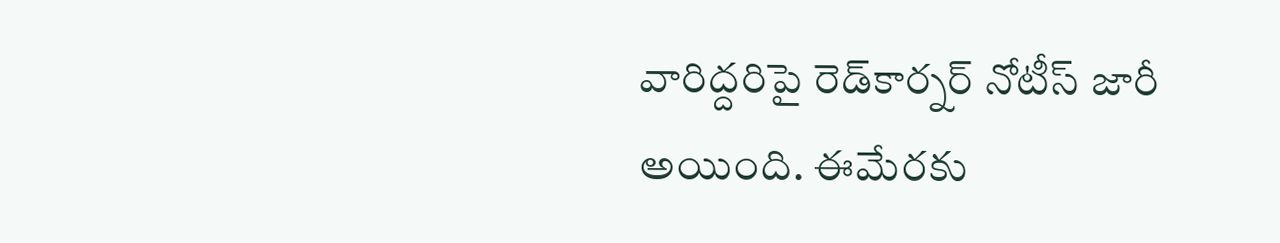వారిద్దరిపై రెడ్‌కార్నర్ నోటీస్ జారీ అయింది. ఈమేరకు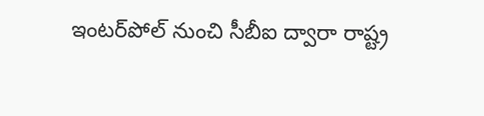ఇంటర్‌పోల్ నుంచి సీబీఐ ద్వారా రాష్ట్ర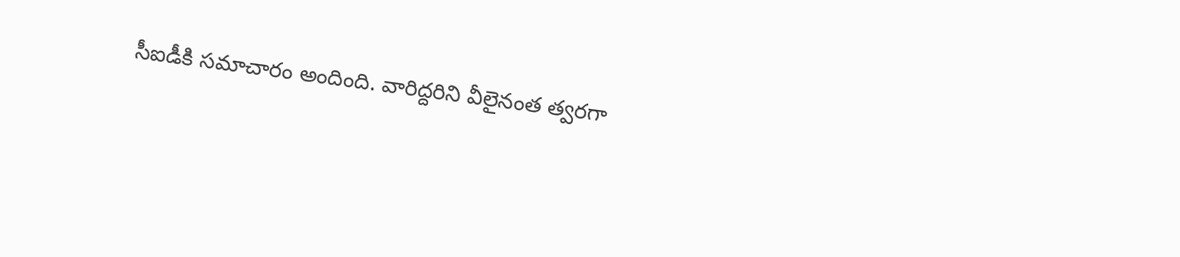సీఐడీకి సమాచారం అందింది. వారిద్దరిని వీలైనంత త్వరగా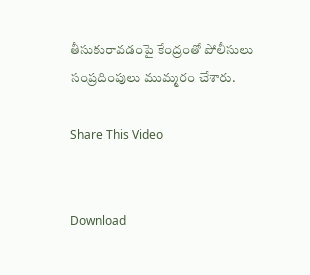తీసుకురావడంపై కేంద్రంతో పోలీసులు సంప్రదింపులు ముమ్మరం చేశారు.

Share This Video


Download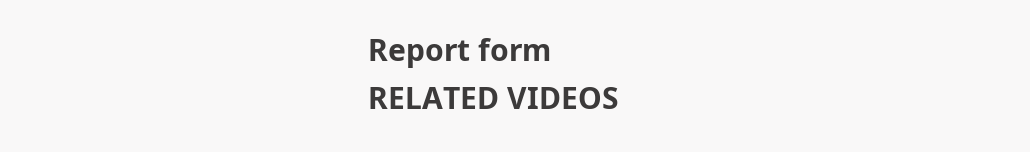Report form
RELATED VIDEOS